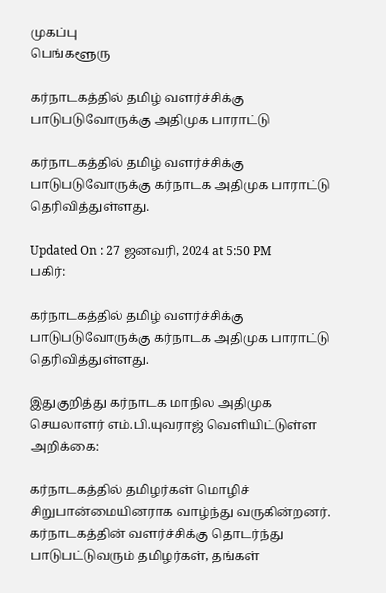முகப்பு
பெங்களூரு

கர்நாடகத்தில் தமிழ் வளர்ச்சிக்கு பாடுபடுவோருக்கு அதிமுக பாராட்டு

கர்நாடகத்தில் தமிழ் வளர்ச்சிக்கு பாடுபடுவோருக்கு கர்நாடக அதிமுக பாராட்டு தெரிவித்துள்ளது.

Updated On : 27 ஜனவரி, 2024 at 5:50 PM
பகிர்:

கர்நாடகத்தில் தமிழ் வளர்ச்சிக்கு பாடுபடுவோருக்கு கர்நாடக அதிமுக பாராட்டு தெரிவித்துள்ளது.

இதுகுறித்து கர்நாடக மாநில அதிமுக செயலாளர் எம்.பி.யுவராஜ் வெளியிட்டுள்ள அறிக்கை:

கர்நாடகத்தில் தமிழர்கள் மொழிச் சிறுபான்மையினராக வாழ்ந்து வருகின்றனர். கர்நாடகத்தின் வளர்ச்சிக்கு தொடர்ந்து பாடுபட்டுவரும் தமிழர்கள், தங்கள்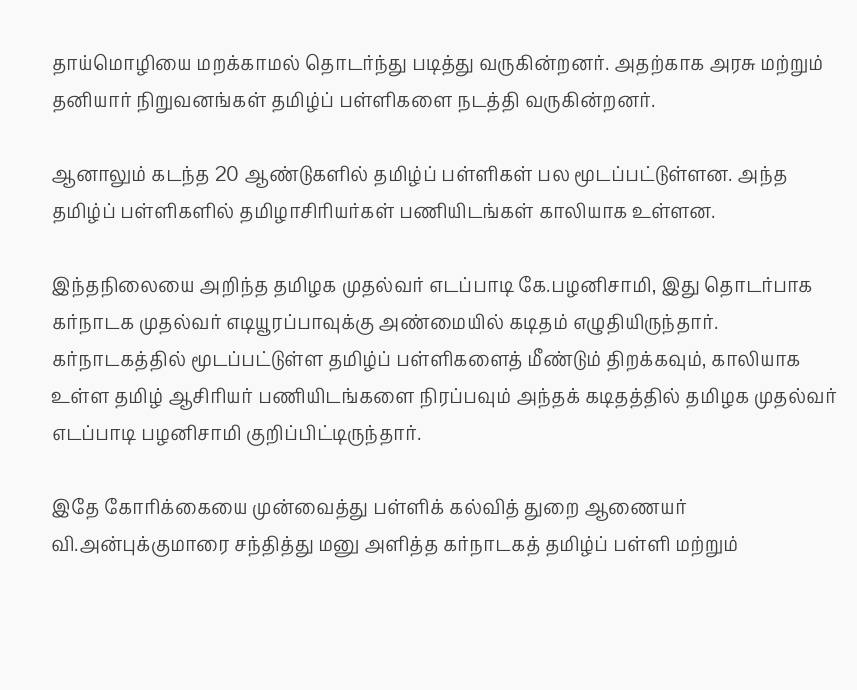தாய்மொழியை மறக்காமல் தொடர்ந்து படித்து வருகின்றனர். அதற்காக அரசு மற்றும் தனியார் நிறுவனங்கள் தமிழ்ப் பள்ளிகளை நடத்தி வருகின்றனர்.

ஆனாலும் கடந்த 20 ஆண்டுகளில் தமிழ்ப் பள்ளிகள் பல மூடப்பட்டுள்ளன. அந்த தமிழ்ப் பள்ளிகளில் தமிழாசிரியர்கள் பணியிடங்கள் காலியாக உள்ளன.

இந்தநிலையை அறிந்த தமிழக முதல்வர் எடப்பாடி கே.பழனிசாமி, இது தொடர்பாக கர்நாடக முதல்வர் எடியூரப்பாவுக்கு அண்மையில் கடிதம் எழுதியிருந்தார். கர்நாடகத்தில் மூடப்பட்டுள்ள தமிழ்ப் பள்ளிகளைத் மீண்டும் திறக்கவும், காலியாக உள்ள தமிழ் ஆசிரியர் பணியிடங்களை நிரப்பவும் அந்தக் கடிதத்தில் தமிழக முதல்வர் எடப்பாடி பழனிசாமி குறிப்பிட்டிருந்தார்.

இதே கோரிக்கையை முன்வைத்து பள்ளிக் கல்வித் துறை ஆணையர் வி.அன்புக்குமாரை சந்தித்து மனு அளித்த கர்நாடகத் தமிழ்ப் பள்ளி மற்றும்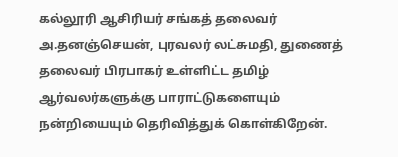கல்லூரி ஆசிரியர் சங்கத் தலைவர் அ.தனஞ்செயன், புரவலர் லட்சுமதி, துணைத் தலைவர் பிரபாகர் உள்ளிட்ட தமிழ் ஆர்வலர்களுக்கு பாராட்டுகளையும் நன்றியையும் தெரிவித்துக் கொள்கிறேன்.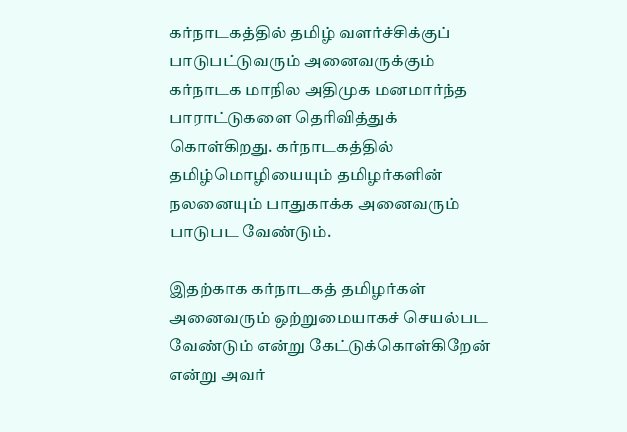கர்நாடகத்தில் தமிழ் வளர்ச்சிக்குப் பாடுபட்டுவரும் அனைவருக்கும் கர்நாடக மாநில அதிமுக மனமார்ந்த பாராட்டுகளை தெரிவித்துக் கொள்கிறது. கர்நாடகத்தில் தமிழ்மொழியையும் தமிழர்களின் நலனையும் பாதுகாக்க அனைவரும் பாடுபட வேண்டும்.

இதற்காக கர்நாடகத் தமிழர்கள் அனைவரும் ஒற்றுமையாகச் செயல்பட வேண்டும் என்று கேட்டுக்கொள்கிறேன் என்று அவர்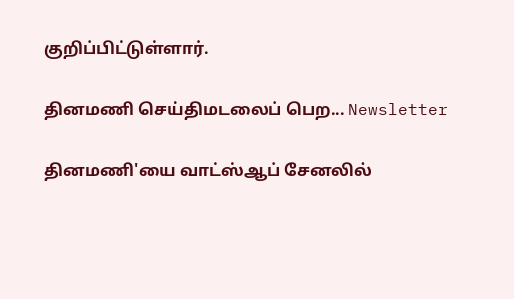குறிப்பிட்டுள்ளார்.

தினமணி செய்திமடலைப் பெற... Newsletter

தினமணி'யை வாட்ஸ்ஆப் சேனலில்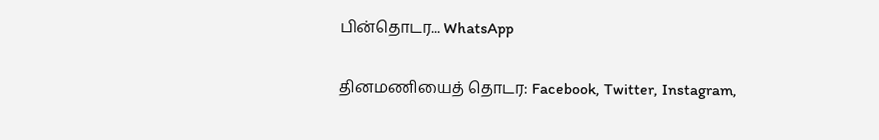பின்தொடர... WhatsApp

தினமணியைத் தொடர: Facebook, Twitter, Instagram,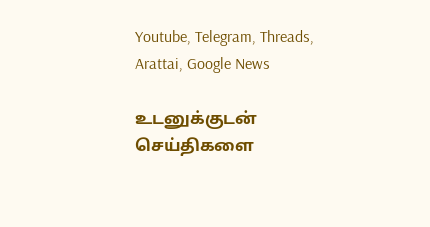Youtube, Telegram, Threads, Arattai, Google News

உடனுக்குடன் செய்திகளை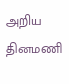அறிய தினமணி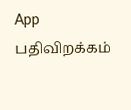App பதிவிறக்கம்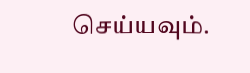செய்யவும்.